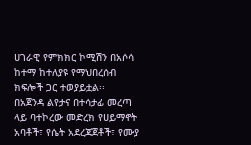ሀገራዊ የምክክር ኮሚሽን በአሶሳ ከተማ ከተለያዩ የማህበረሰብ ክፍሎች ጋር ተወያይቷል፡፡
በአጀንዳ ልየታና በተሳታፊ መረጣ ላይ ባተኮረው መድረክ የሀይማኖት አባቶች፣ የሴት አደረጃጀቶች፣ የሙያ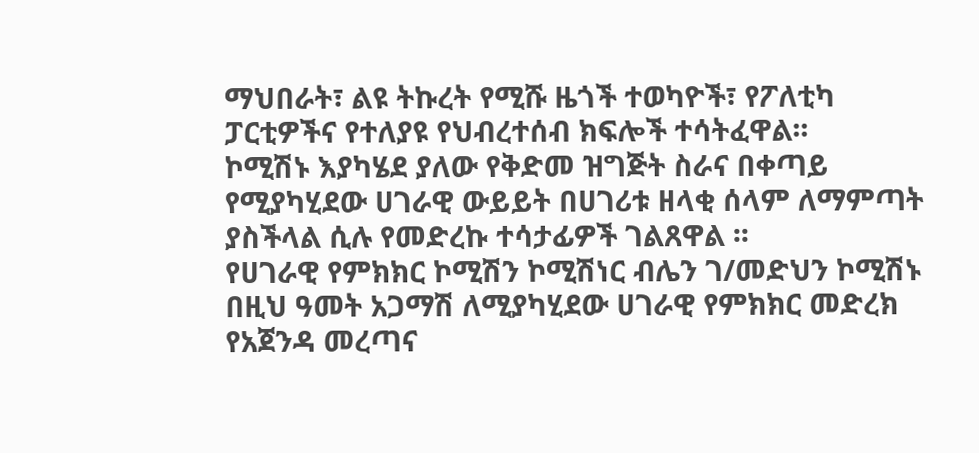ማህበራት፣ ልዩ ትኩረት የሚሹ ዜጎች ተወካዮች፣ የፖለቲካ ፓርቲዎችና የተለያዩ የህብረተሰብ ክፍሎች ተሳትፈዋል፡፡
ኮሚሽኑ እያካሄደ ያለው የቅድመ ዝግጅት ስራና በቀጣይ የሚያካሂደው ሀገራዊ ውይይት በሀገሪቱ ዘላቂ ሰላም ለማምጣት ያስችላል ሲሉ የመድረኩ ተሳታፊዎች ገልጸዋል ፡፡
የሀገራዊ የምክክር ኮሚሽን ኮሚሽነር ብሌን ገ/መድህን ኮሚሽኑ በዚህ ዓመት አጋማሽ ለሚያካሂደው ሀገራዊ የምክክር መድረክ የአጀንዳ መረጣና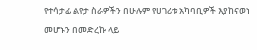የተሳታፊ ልየታ ስራዎችን በሁሉም የሀገሪቱ አካባቢዎች እያከናወነ መሆኑን በመድረኩ ላይ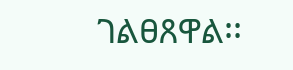ገልፀጸዋል፡፡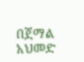በጀማል አህመድ